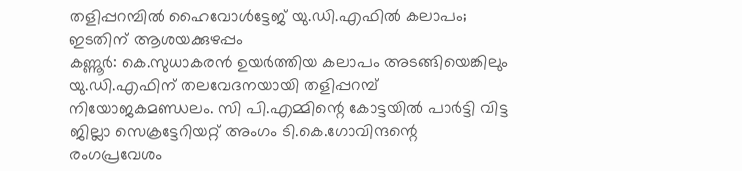തളിപ്പറമ്പിൽ ഹൈവോൾട്ടേജ് യു.ഡി.എഫിൽ കലാപം; ഇടതിന് ആശയക്കുഴപ്പം
കണ്ണൂർ: കെ.സുധാകരൻ ഉയർത്തിയ കലാപം അടങ്ങിയെങ്കിലും യു.ഡി.എഫിന് തലവേദനയായി തളിപ്പറമ്പ് നിയോജകമണ്ഡലം. സി പി.എമ്മിന്റെ കോട്ടയിൽ പാർട്ടി വിട്ട ജില്ലാ സെക്രട്ടേറിയറ്റ് അംഗം ടി.കെ.ഗോവിന്ദന്റെ രംഗപ്രവേശം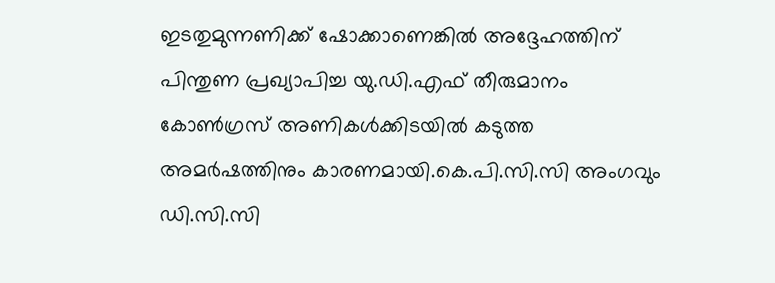ഇടതുമുന്നണിക്ക് ഷോക്കാണെങ്കിൽ അദ്ദേഹത്തിന് പിന്തുണ പ്രഖ്യാപിച്ച യു.ഡി.എഫ് തീരുമാനം കോൺഗ്രസ് അണികൾക്കിടയിൽ കടുത്ത അമർഷത്തിനും കാരണമായി.കെ.പി.സി.സി അംഗവും ഡി.സി.സി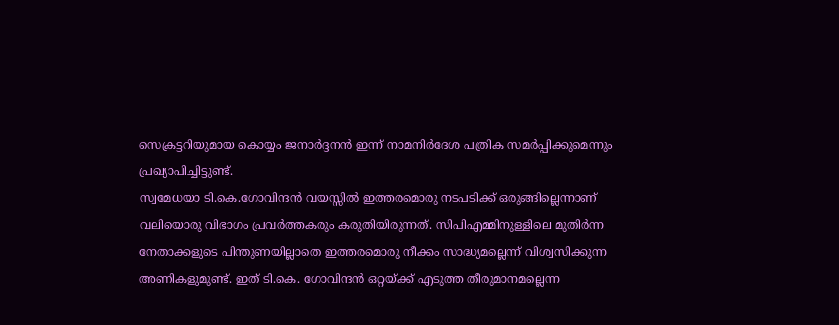സെക്രട്ടറിയുമായ കൊയ്യം ജനാർദ്ദനൻ ഇന്ന് നാമനിർദേശ പത്രിക സമർപ്പിക്കുമെന്നും പ്രഖ്യാപിച്ചിട്ടുണ്ട്.
സ്വമേധയാ ടി.കെ.ഗോവിന്ദൻ വയസ്സിൽ ഇത്തരമൊരു നടപടിക്ക് ഒരുങ്ങില്ലെന്നാണ് വലിയൊരു വിഭാഗം പ്രവർത്തകരും കരുതിയിരുന്നത്. സിപിഎമ്മിനുള്ളിലെ മുതിർന്ന നേതാക്കളുടെ പിന്തുണയില്ലാതെ ഇത്തരമൊരു നീക്കം സാദ്ധ്യമല്ലെന്ന് വിശ്വസിക്കുന്ന അണികളുമുണ്ട്. ഇത് ടി.കെ. ഗോവിന്ദൻ ഒറ്റയ്ക്ക് എടുത്ത തീരുമാനമല്ലെന്ന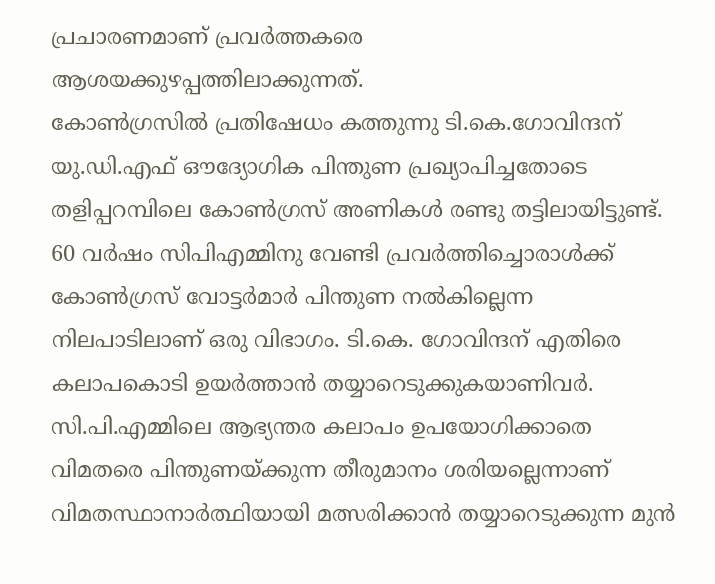പ്രചാരണമാണ് പ്രവർത്തകരെ ആശയക്കുഴപ്പത്തിലാക്കുന്നത്.
കോൺഗ്രസിൽ പ്രതിഷേധം കത്തുന്നു ടി.കെ.ഗോവിന്ദന് യു.ഡി.എഫ് ഔദ്യോഗിക പിന്തുണ പ്രഖ്യാപിച്ചതോടെ തളിപ്പറമ്പിലെ കോൺഗ്രസ് അണികൾ രണ്ടു തട്ടിലായിട്ടുണ്ട്. 60 വർഷം സിപിഎമ്മിനു വേണ്ടി പ്രവർത്തിച്ചൊരാൾക്ക് കോൺഗ്രസ് വോട്ടർമാർ പിന്തുണ നൽകില്ലെന്ന നിലപാടിലാണ് ഒരു വിഭാഗം. ടി.കെ. ഗോവിന്ദന് എതിരെ കലാപകൊടി ഉയർത്താൻ തയ്യാറെടുക്കുകയാണിവർ. സി.പി.എമ്മിലെ ആഭ്യന്തര കലാപം ഉപയോഗിക്കാതെ വിമതരെ പിന്തുണയ്ക്കുന്ന തീരുമാനം ശരിയല്ലെന്നാണ് വിമതസ്ഥാനാർത്ഥിയായി മത്സരിക്കാൻ തയ്യാറെടുക്കുന്ന മുൻ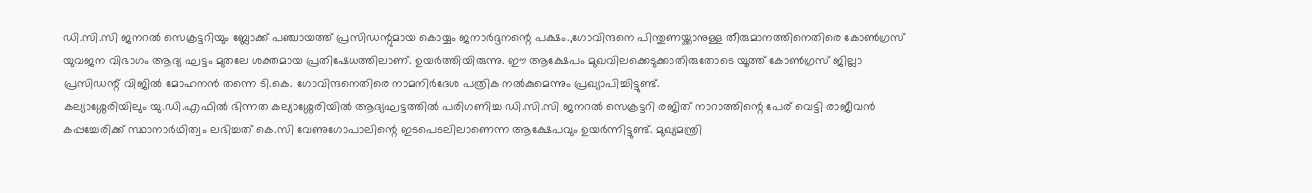ഡി.സി.സി ജനറൽ സെക്രട്ടറിയും ബ്ലോക്ക് പഞ്ചായത്ത് പ്രസിഡന്റുമായ കൊയ്യം ജനാർദ്ദനന്റെ പക്ഷം.,ഗോവിന്ദനെ പിന്തുണയ്ക്കാനുള്ള തീരുമാനത്തിനെതിരെ കോൺഗ്രസ് യുവജന വിഭാഗം ആദ്യ ഘട്ടം മുതലേ ശക്തമായ പ്രതിഷേധത്തിലാണ്. ഉയർത്തിയിരുന്നു. ഈ ആക്ഷേപം മുഖവിലക്കെടുക്കാതിരുതോടെ യൂത്ത് കോൺഗ്രസ് ജില്ലാ പ്രസിഡന്റ് വിജിൽ മോഹനൻ തന്നെ ടി.കെ. ഗോവിന്ദനെതിരെ നാമനിർദേശ പത്രിക നൽകുമെന്നും പ്രഖ്യാപിച്ചിട്ടുണ്ട്.
കല്യാശ്ശേരിയിലും യു.ഡി.എഫിൽ ഭിന്നത കല്യാശ്ശേരിയിൽ ആദ്യഘട്ടത്തിൽ പരിഗണിച്ച ഡി.സി.സി ജനറൽ സെക്രട്ടറി രജിത് നാറാത്തിന്റെ പേര് വെട്ടി രാജീവൻ കപ്പച്ചേരിക്ക് സ്ഥാനാർഥിത്വം ലഭിച്ചത് കെ.സി വേണുഗോപാലിന്റെ ഇടപെടലിലാണെന്ന ആക്ഷേപവും ഉയർന്നിട്ടുണ്ട്. മുഖ്യമന്ത്രി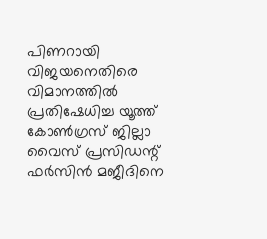പിണറായി വിജയനെതിരെ വിമാനത്തിൽ പ്രതിഷേധിച്ച യൂത്ത് കോൺഗ്രസ് ജില്ലാ വൈസ് പ്രസിഡന്റ് ഫർസിൻ മജീദിനെ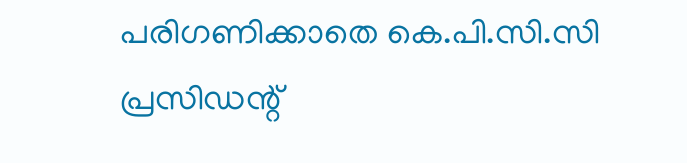പരിഗണിക്കാതെ കെ.പി.സി.സി പ്രസിഡന്റ്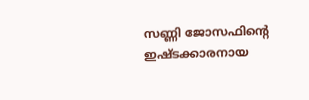സണ്ണി ജോസഫിന്റെ ഇഷ്ടക്കാരനായ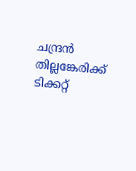ചന്ദ്രൻ തില്ലങ്കേരിക്ക് ടിക്കറ്റ്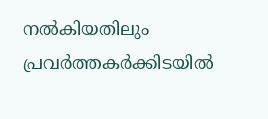നൽകിയതിലും പ്രവർത്തകർക്കിടയിൽ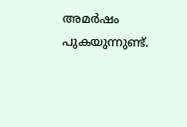അമർഷം പുകയുന്നുണ്ട്.